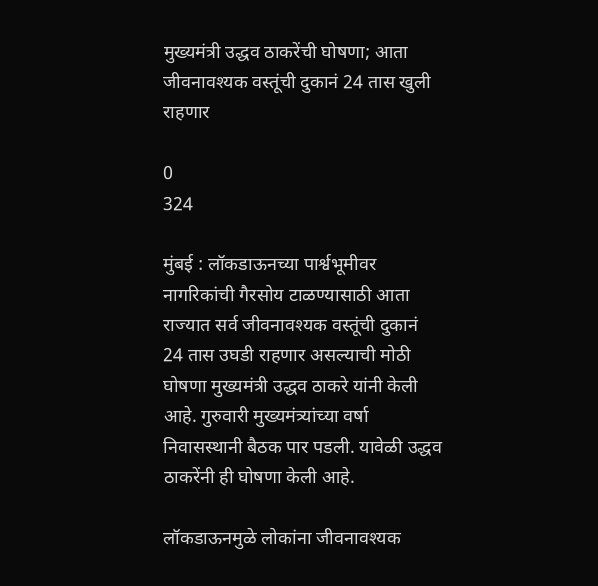मुख्यमंत्री उद्धव ठाकरेंची घोषणा; आता जीवनावश्यक वस्तूंची दुकानं 24 तास खुली राहणार

0
324

मुंबई : लॉकडाऊनच्या पार्श्वभूमीवर नागरिकांची गैरसोय टाळण्यासाठी आता राज्यात सर्व जीवनावश्यक वस्तूंची दुकानं 24 तास उघडी राहणार असल्याची मोठी घोषणा मुख्यमंत्री उद्धव ठाकरे यांनी केली आहे. गुरुवारी मुख्यमंत्र्यांच्या वर्षा निवासस्थानी बैठक पार पडली. यावेळी उद्धव ठाकरेंनी ही घोषणा केली आहे.

लॉकडाऊनमुळे लोकांना जीवनावश्यक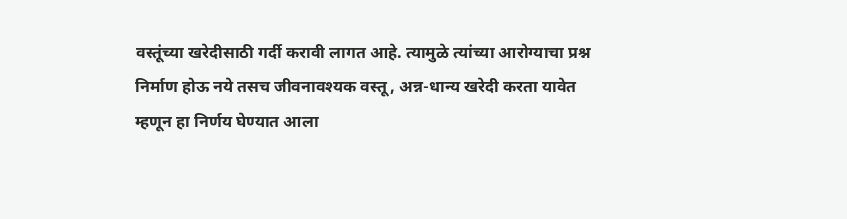वस्तूंच्या खरेदीसाठी गर्दी करावी लागत आहे. त्यामुळे त्यांच्या आरोग्याचा प्रश्न निर्माण होऊ नये तसच जीवनावश्यक वस्तू, अन्न-धान्य खरेदी करता यावेत म्हणून हा निर्णय घेण्यात आला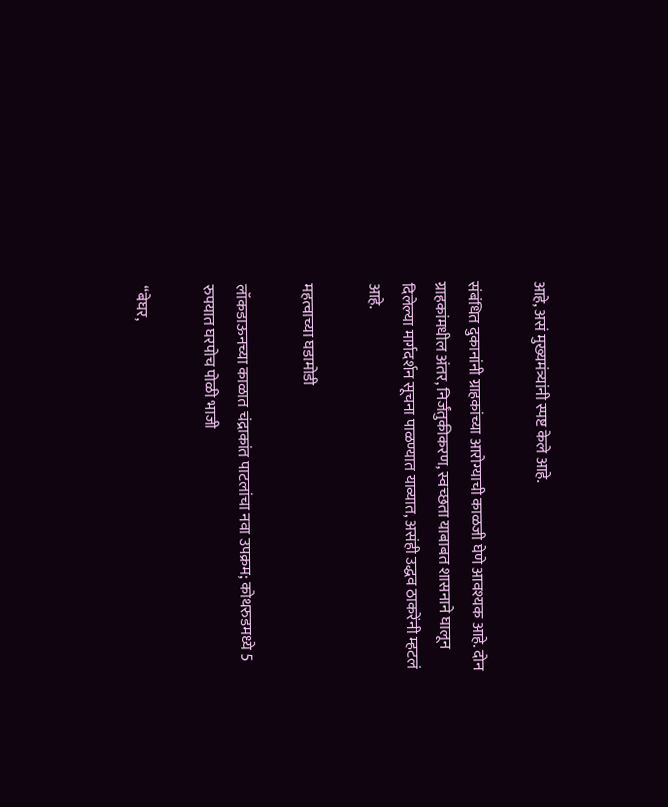आहे, असं मुख्यमंत्र्यांनी स्पष्ट केले आहे.

संबंधित दुकानांनी ग्राहकांच्या आरोग्याची काळजी घेणे आवश्यक आहे. दोन ग्राहकांमधील अंतर, निर्जंतुकीकरण, स्वच्छता याबाबत शासनाने घालून दिलेल्या मार्गदर्शन सूचना पाळण्यात याव्यात, असंही उद्धव ठाकरेंनी म्हटलं आहे.

महत्वाच्या घडामोडी

लॉकडाऊनच्या काळात चंद्राकांत पाटलांचा नवा उपक्रम; कोथरुडमध्ये 5 रुपयात घरपोच पोळी भाजी

“बेघर,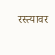रस्त्यावर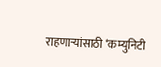राहणाऱ्यांसाठी ‘कम्युनिटी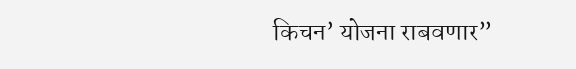किचन’ योजना राबवणार”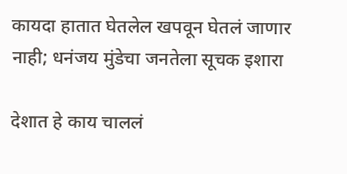कायदा हातात घेतलेल खपवून घेतलं जाणार नाही; धनंजय मुंडेचा जनतेला सूचक इशारा

देशात हे काय चाललं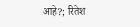आहे?; रितेश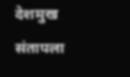देशमुख संतापला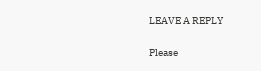LEAVE A REPLY

Please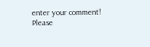enter your comment!
Please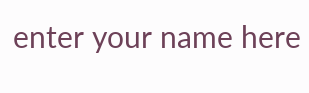enter your name here